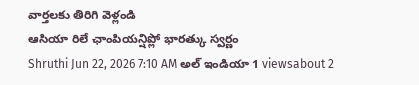వార్తలకు తిరిగి వెళ్లండి
ఆసియా రిలే ఛాంపియన్షిప్లో భారత్కు స్వర్ణం
Shruthi Jun 22, 2026 7:10 AM అల్ ఇండియా 1 viewsabout 2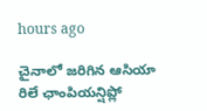hours ago

చైనాలో జరిగిన ఆసియా రిలే ఛాంపియన్షిప్లో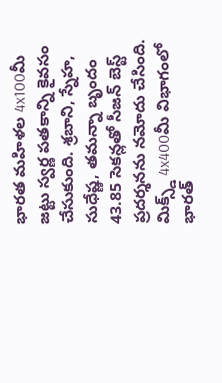భారత మహిళల 4x100మీ జట్టు స్వర్ణ పతకాన్ని కైవసం చేసుకుంది. శ్రబాని, స్నేహ, సుధేష్ణ, తమన్నా బృందం 43.85 సెకన్లతో సీజన్ బెస్ట్ ప్రదర్శనను నమోదు చేసింది.
మిక్స్డ్ 4x400మీ విభాగంలో భారత్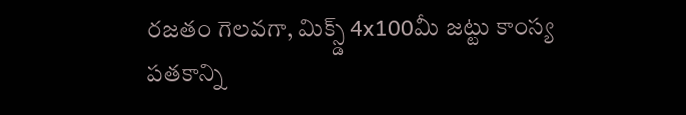రజతం గెలవగా, మిక్స్డ్ 4x100మీ జట్టు కాంస్య పతకాన్ని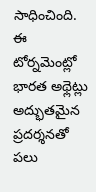సాధించింది. ఈ టోర్నమెంట్లో భారత అథ్లెట్లు అద్భుతమైన ప్రదర్శనతో పలు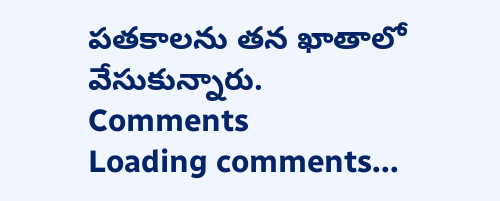పతకాలను తన ఖాతాలో వేసుకున్నారు.
Comments
Loading comments...